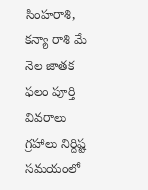సింహరాశి, కన్యా రాశి మే నెల జాతక ఫలం పూర్తి వివరాలు
గ్రహాలు నిర్దిష్ట సమయంలో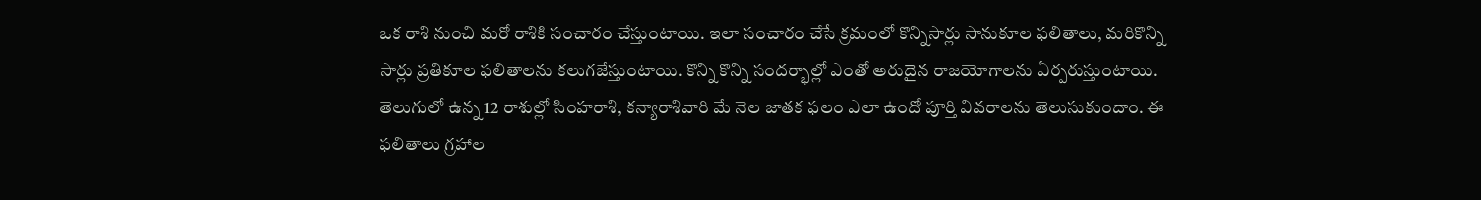ఒక రాశి నుంచి మరో రాశికి సంచారం చేస్తుంటాయి. ఇలా సంచారం చేసే క్రమంలో కొన్నిసార్లు సానుకూల ఫలితాలు, మరికొన్ని సార్లు ప్రతికూల ఫలితాలను కలుగజేస్తుంటాయి. కొన్ని కొన్ని సందర్భాల్లో ఎంతో అరుదైన రాజయోగాలను ఏర్పరుస్తుంటాయి. తెలుగులో ఉన్న 12 రాశుల్లో సింహరాశి, కన్యారాశివారి మే నెల జాతక ఫలం ఎలా ఉందో పూర్తి వివరాలను తెలుసుకుందాం. ఈ ఫలితాలు గ్రహాల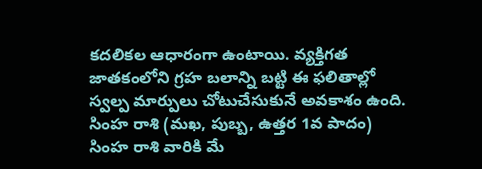కదలికల ఆధారంగా ఉంటాయి. వ్యక్తిగత జాతకంలోని గ్రహ బలాన్ని బట్టి ఈ ఫలితాల్లో స్వల్ప మార్పులు చోటుచేసుకునే అవకాశం ఉంది.
సింహ రాశి (మఖ, పుబ్బ, ఉత్తర 1వ పాదం)
సింహ రాశి వారికి మే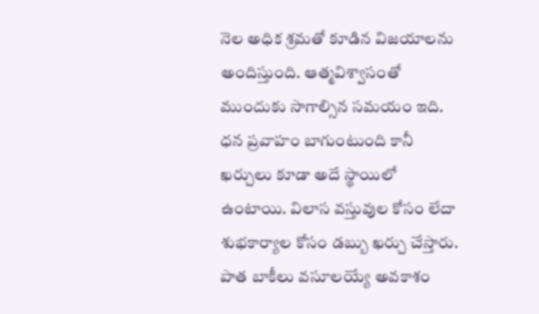నెల అధిక శ్రమతో కూడిన విజయాలను అందిస్తుంది. ఆత్మవిశ్వాసంతో ముందుకు సాగాల్సిన సమయం ఇది. ధన ప్రవాహం బాగుంటుంది కానీ ఖర్చులు కూడా అదే స్థాయిలో ఉంటాయి. విలాస వస్తువుల కోసం లేదా శుభకార్యాల కోసం డబ్బు ఖర్చు చేస్తారు. పాత బాకీలు వసూలయ్యే అవకాశం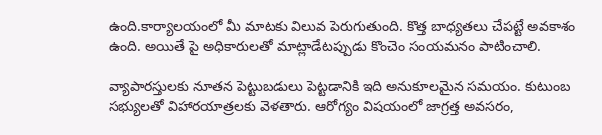ఉంది.కార్యాలయంలో మీ మాటకు విలువ పెరుగుతుంది. కొత్త బాధ్యతలు చేపట్టే అవకాశం ఉంది. అయితే పై అధికారులతో మాట్లాడేటప్పుడు కొంచెం సంయమనం పాటించాలి.

వ్యాపారస్తులకు నూతన పెట్టుబడులు పెట్టడానికి ఇది అనుకూలమైన సమయం. కుటుంబ సభ్యులతో విహారయాత్రలకు వెళతారు. ఆరోగ్యం విషయంలో జాగ్రత్త అవసరం,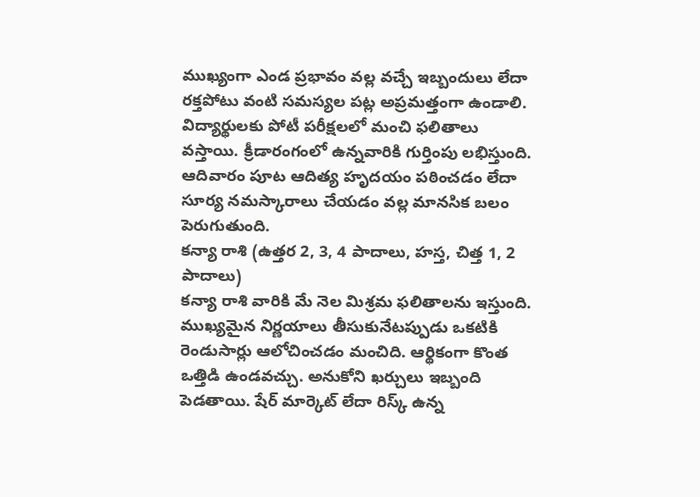ముఖ్యంగా ఎండ ప్రభావం వల్ల వచ్చే ఇబ్బందులు లేదా రక్తపోటు వంటి సమస్యల పట్ల అప్రమత్తంగా ఉండాలి. విద్యార్థులకు పోటీ పరీక్షలలో మంచి ఫలితాలు వస్తాయి. క్రీడారంగంలో ఉన్నవారికి గుర్తింపు లభిస్తుంది. ఆదివారం పూట ఆదిత్య హృదయం పఠించడం లేదా సూర్య నమస్కారాలు చేయడం వల్ల మానసిక బలం పెరుగుతుంది.
కన్యా రాశి (ఉత్తర 2, 3, 4 పాదాలు, హస్త, చిత్త 1, 2 పాదాలు)
కన్యా రాశి వారికి మే నెల మిశ్రమ ఫలితాలను ఇస్తుంది. ముఖ్యమైన నిర్ణయాలు తీసుకునేటప్పుడు ఒకటికి రెండుసార్లు ఆలోచించడం మంచిది. ఆర్థికంగా కొంత ఒత్తిడి ఉండవచ్చు. అనుకోని ఖర్చులు ఇబ్బంది పెడతాయి. షేర్ మార్కెట్ లేదా రిస్క్ ఉన్న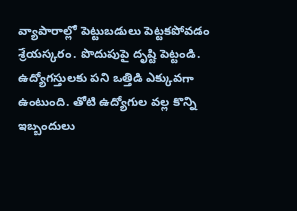వ్యాపారాల్లో పెట్టుబడులు పెట్టకపోవడం శ్రేయస్కరం. పొదుపుపై దృష్టి పెట్టండి. ఉద్యోగస్తులకు పని ఒత్తిడి ఎక్కువగా ఉంటుంది. తోటి ఉద్యోగుల వల్ల కొన్ని ఇబ్బందులు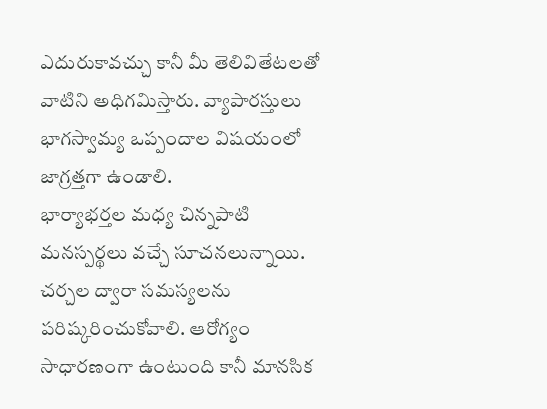ఎదురుకావచ్చు కానీ మీ తెలివితేటలతో వాటిని అధిగమిస్తారు. వ్యాపారస్తులు భాగస్వామ్య ఒప్పందాల విషయంలో జాగ్రత్తగా ఉండాలి.
భార్యాభర్తల మధ్య చిన్నపాటి మనస్పర్థలు వచ్చే సూచనలున్నాయి. చర్చల ద్వారా సమస్యలను పరిష్కరించుకోవాలి. ఆరోగ్యం సాధారణంగా ఉంటుంది కానీ మానసిక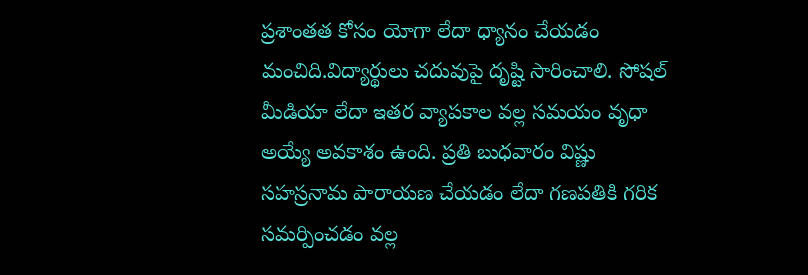ప్రశాంతత కోసం యోగా లేదా ధ్యానం చేయడం మంచిది.విద్యార్థులు చదువుపై దృష్టి సారించాలి. సోషల్ మీడియా లేదా ఇతర వ్యాపకాల వల్ల సమయం వృధా అయ్యే అవకాశం ఉంది. ప్రతి బుధవారం విష్ణు సహస్రనామ పారాయణ చేయడం లేదా గణపతికి గరిక సమర్పించడం వల్ల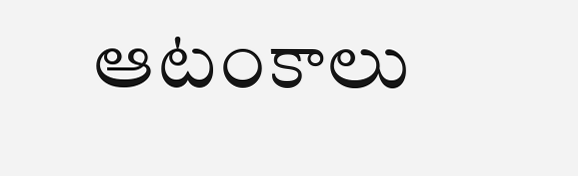ఆటంకాలు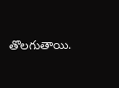తొలగుతాయి.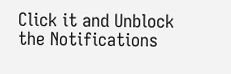Click it and Unblock the Notifications